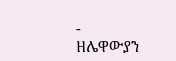-
ዘሌዋውያን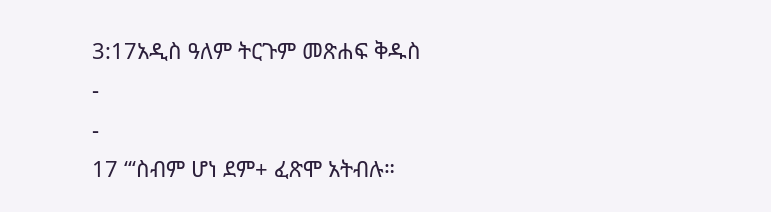3:17አዲስ ዓለም ትርጉም መጽሐፍ ቅዱስ
-
-
17 “‘ስብም ሆነ ደም+ ፈጽሞ አትብሉ።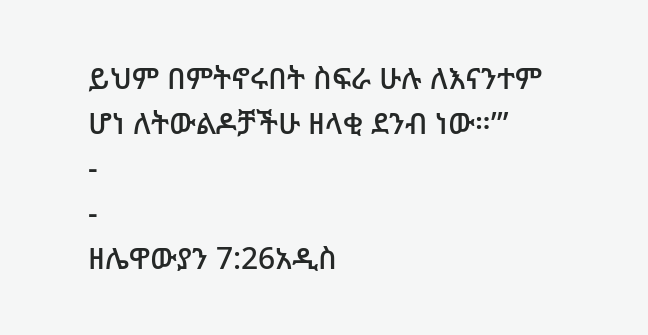ይህም በምትኖሩበት ስፍራ ሁሉ ለእናንተም ሆነ ለትውልዶቻችሁ ዘላቂ ደንብ ነው።’”
-
-
ዘሌዋውያን 7:26አዲስ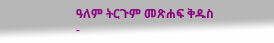ዓለም ትርጉም መጽሐፍ ቅዱስ
-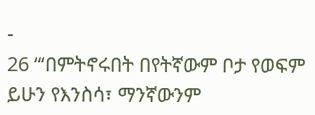-
26 “‘በምትኖሩበት በየትኛውም ቦታ የወፍም ይሁን የእንስሳ፣ ማንኛውንም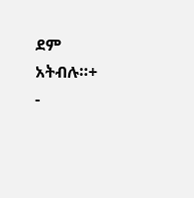ደም አትብሉ።+
-